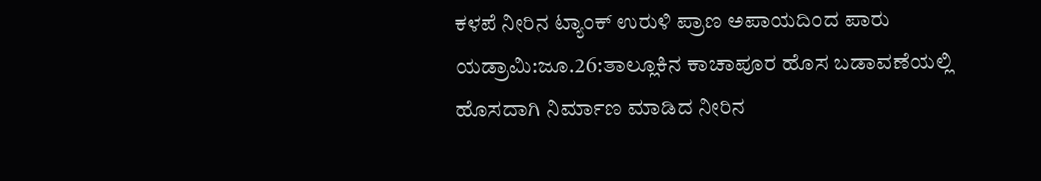ಕಳಪೆ ನೀರಿನ ಟ್ಯಾಂಕ್ ಉರುಳಿ ಪ್ರಾಣ ಅಪಾಯದಿಂದ ಪಾರು
ಯಡ್ರಾಮಿ:ಜೂ.26:ತಾಲ್ಲೂಕಿನ ಕಾಚಾಪೂರ ಹೊಸ ಬಡಾವಣೆಯಲ್ಲಿ ಹೊಸದಾಗಿ ನಿರ್ಮಾಣ ಮಾಡಿದ ನೀರಿನ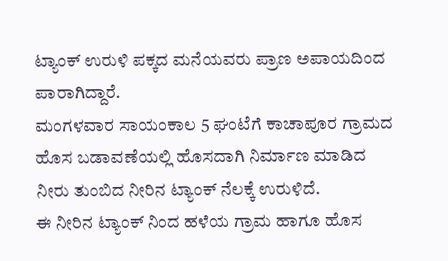ಟ್ಯಾಂಕ್ ಉರುಳಿ ಪಕ್ಕದ ಮನೆಯವರು ಪ್ರಾಣ ಅಪಾಯದಿಂದ ಪಾರಾಗಿದ್ದಾರೆ.
ಮಂಗಳವಾರ ಸಾಯಂಕಾಲ 5 ಘಂಟೆಗೆ ಕಾಚಾಪೂರ ಗ್ರಾಮದ ಹೊಸ ಬಡಾವಣೆಯಲ್ಲಿ ಹೊಸದಾಗಿ ನಿರ್ಮಾಣ ಮಾಡಿದ ನೀರು ತುಂಬಿದ ನೀರಿನ ಟ್ಯಾಂಕ್ ನೆಲಕ್ಕೆ ಉರುಳಿದೆ.
ಈ ನೀರಿನ ಟ್ಯಾಂಕ್ ನಿಂದ ಹಳೆಯ ಗ್ರಾಮ ಹಾಗೂ ಹೊಸ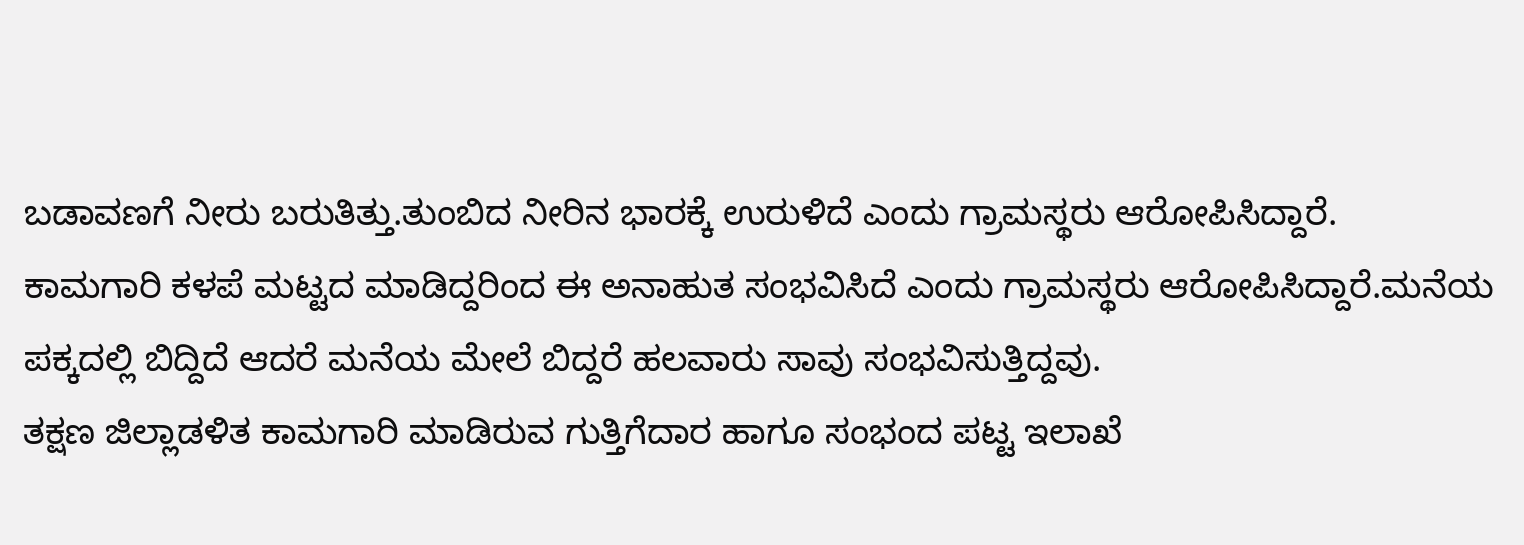ಬಡಾವಣಗೆ ನೀರು ಬರುತಿತ್ತು.ತುಂಬಿದ ನೀರಿನ ಭಾರಕ್ಕೆ ಉರುಳಿದೆ ಎಂದು ಗ್ರಾಮಸ್ಥರು ಆರೋಪಿಸಿದ್ದಾರೆ.
ಕಾಮಗಾರಿ ಕಳಪೆ ಮಟ್ಟದ ಮಾಡಿದ್ದರಿಂದ ಈ ಅನಾಹುತ ಸಂಭವಿಸಿದೆ ಎಂದು ಗ್ರಾಮಸ್ಥರು ಆರೋಪಿಸಿದ್ದಾರೆ.ಮನೆಯ ಪಕ್ಕದಲ್ಲಿ ಬಿದ್ದಿದೆ ಆದರೆ ಮನೆಯ ಮೇಲೆ ಬಿದ್ದರೆ ಹಲವಾರು ಸಾವು ಸಂಭವಿಸುತ್ತಿದ್ದವು.
ತಕ್ಷಣ ಜಿಲ್ಲಾಡಳಿತ ಕಾಮಗಾರಿ ಮಾಡಿರುವ ಗುತ್ತಿಗೆದಾರ ಹಾಗೂ ಸಂಭಂದ ಪಟ್ಟ ಇಲಾಖೆ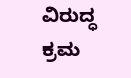ವಿರುದ್ಧ ಕ್ರಮ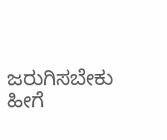ಜರುಗಿಸಬೇಕು ಹೀಗೆ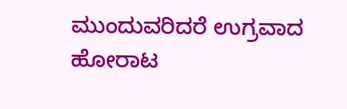ಮುಂದುವರಿದರೆ ಉಗ್ರವಾದ ಹೋರಾಟ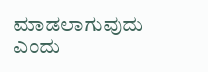ಮಾಡಲಾಗುವುದು ಎಂದು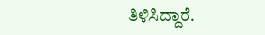ತಿಳಿಸಿದ್ದಾರೆ.